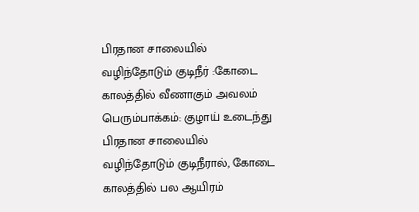பிரதான சாலையில் வழிந்தோடும் குடிநீர் :கோடை காலத்தில் வீணாகும் அவலம்
பெரும்பாக்கம்: குழாய் உடைந்து பிரதான சாலையில் வழிந்தோடும் குடிநீரால், கோடை காலத்தில் பல ஆயிரம்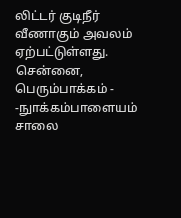லிட்டர் குடிநீர் வீணாகும் அவலம் ஏற்பட்டுள்ளது.
சென்னை, பெரும்பாக்கம் - -நுாக்கம்பாளையம் சாலை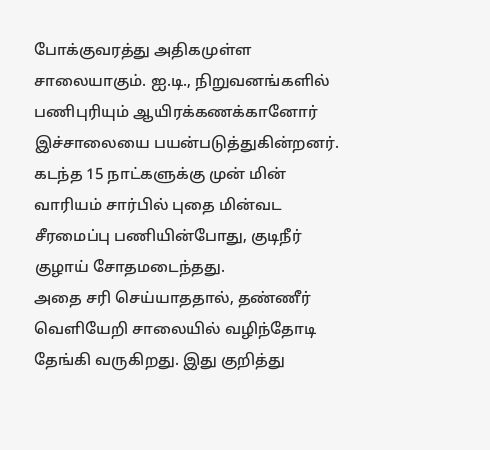போக்குவரத்து அதிகமுள்ள சாலையாகும். ஐ.டி., நிறுவனங்களில் பணிபுரியும் ஆயிரக்கணக்கானோர் இச்சாலையை பயன்படுத்துகின்றனர்.
கடந்த 15 நாட்களுக்கு முன் மின் வாரியம் சார்பில் புதை மின்வட சீரமைப்பு பணியின்போது, குடிநீர் குழாய் சோதமடைந்தது.
அதை சரி செய்யாததால், தண்ணீர் வெளியேறி சாலையில் வழிந்தோடி தேங்கி வருகிறது. இது குறித்து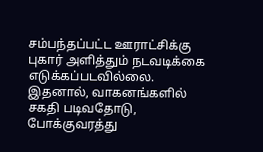சம்பந்தப்பட்ட ஊராட்சிக்கு புகார் அளித்தும் நடவடிக்கை எடுக்கப்படவில்லை.
இதனால், வாகனங்களில் சகதி படிவதோடு, போக்குவரத்து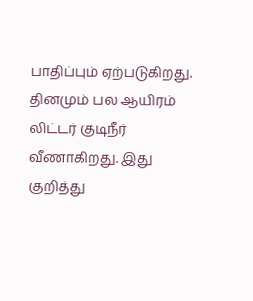பாதிப்பும் ஏற்படுகிறது. தினமும் பல ஆயிரம் லிட்டர் குடிநீர் வீணாகிறது. இது குறித்து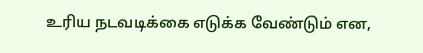உரிய நடவடிக்கை எடுக்க வேண்டும் என,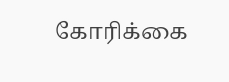கோரிக்கை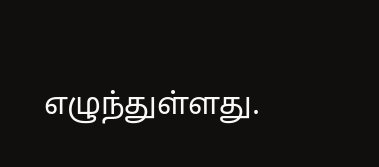எழுந்துள்ளது.